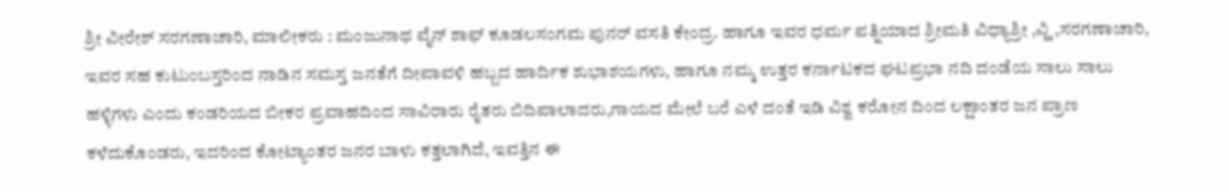ಶ್ರೀ ವೀರೇಶ್ ಸರಗಣಾಚಾರಿ, ಮಾಲೀಕರು : ಮಂಜುನಾಥ ವೈನ್ ಶಾಫ್ ಕೂಡಲಸಂಗಮ ಪುನರ್ ವಸತಿ ಕೇಂದ್ರ. ಹಾಗೂ ಇವರ ಧರ್ಮ ಪತ್ನಿಯಾದ ಶ್ರೀಮತಿ ವಿಧ್ಯಾಶ್ರೀ ,ವ್ಹಿ ,ಸರಗಣಾಚಾರಿ, ಇವರ ಸಹ ಕುಟುಂಬಸ್ತರಿಂದ ನಾಡಿನ ಸಮಸ್ತ ಜನತೆಗೆ ದೀಪಾವಳಿ ಹಬ್ಬದ ಹಾರ್ದಿಕ ಶುಭಾಶಯಗಳು, ಹಾಗೂ ನಮ್ಮ ಉತ್ತರ ಕರ್ನಾಟಕದ ಘಟಪ್ರಭಾ ನದಿ ದಂಡೆಯ ಸಾಲು ಸಾಲು ಹಳ್ಳಿಗಳು ಎಂದು ಕಂಡರಿಯದ ಬೀಕರ ಪ್ರವಾಹದಿಂದ ಸಾವಿರಾರು ರೈತರು ಬಿದಿಪಾಲಾದರು,ಗಾಯದ ಮೇಲೆ ಬರೆ ಎಳೆ ದಂತೆ ಇಡಿ ವಿಶ್ವ ಕರೋನ ದಿಂದ ಲಕ್ಷಾಂತರ ಜನ ಪ್ರಾಣ ಕಳೆದುಕೊಂಡರು, ಇದರಿಂದ ಕೋಟ್ಯಾಂತರ ಜನರ ಬಾಳು ಕತ್ತಲಾಗಿದೆ, ಇವತ್ತಿನ ಈ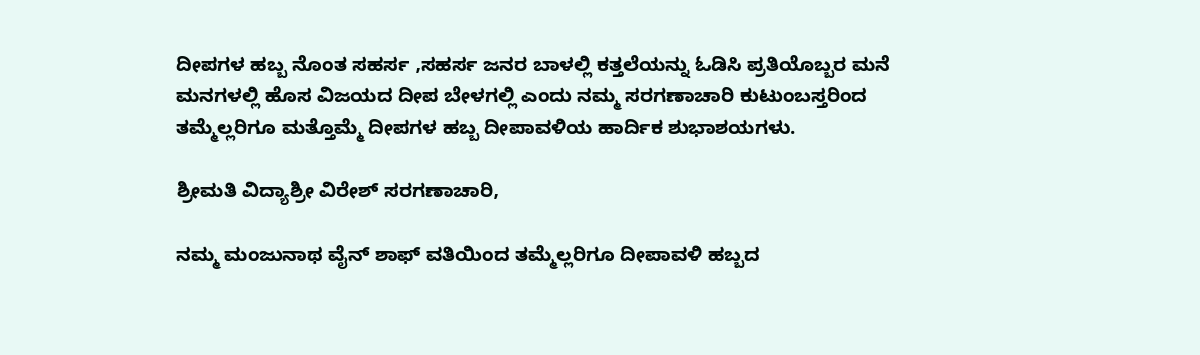ದೀಪಗಳ ಹಬ್ಬ ನೊಂತ ಸಹರ್ಸ ,ಸಹರ್ಸ ಜನರ ಬಾಳಲ್ಲಿ ಕತ್ತಲೆಯನ್ನು ಓಡಿಸಿ ಪ್ರತಿಯೊಬ್ಬರ ಮನೆ ಮನಗಳಲ್ಲಿ ಹೊಸ ವಿಜಯದ ದೀಪ ಬೇಳಗಲ್ಲಿ ಎಂದು ನಮ್ಮ ಸರಗಣಾಚಾರಿ ಕುಟುಂಬಸ್ತರಿಂದ ತಮ್ಮೆಲ್ಲರಿಗೂ ಮತ್ತೊಮ್ಮೆ ದೀಪಗಳ ಹಬ್ಬ ದೀಪಾವಳಿಯ ಹಾರ್ದಿಕ ಶುಭಾಶಯಗಳು.

ಶ್ರೀಮತಿ ವಿದ್ಯಾಶ್ರೀ ವಿರೇಶ್ ಸರಗಣಾಚಾರಿ,

ನಮ್ಮ ಮಂಜುನಾಥ ವೈನ್ ಶಾಫ್ ವತಿಯಿಂದ ತಮ್ಮೆಲ್ಲರಿಗೂ ದೀಪಾವಳಿ ಹಬ್ಬದ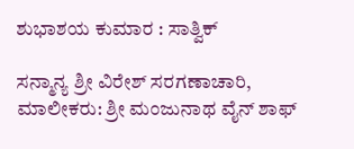ಶುಭಾಶಯ ಕುಮಾರ : ಸಾತ್ವಿಕ್

ಸನ್ಮಾನ್ಯ ಶ್ರೀ ವಿರೇಶ್ ಸರಗಣಾಚಾರಿ, ಮಾಲೀಕರು: ಶ್ರೀ ಮಂಜುನಾಥ ವೈನ್ ಶಾಫ್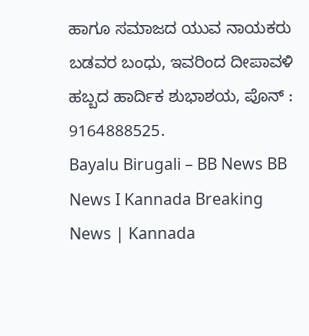ಹಾಗೂ ಸಮಾಜದ ಯುವ ನಾಯಕರು ಬಡವರ ಬಂಧು, ಇವರಿಂದ ದೀಪಾವಳಿ ಹಬ್ಬದ ಹಾರ್ದಿಕ ಶುಭಾಶಯ, ಪೊನ್ : 9164888525.
Bayalu Birugali – BB News BB News I Kannada Breaking News | Kannada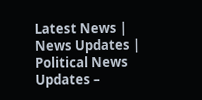Latest News | News Updates | Political News Updates –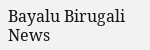Bayalu Birugali News